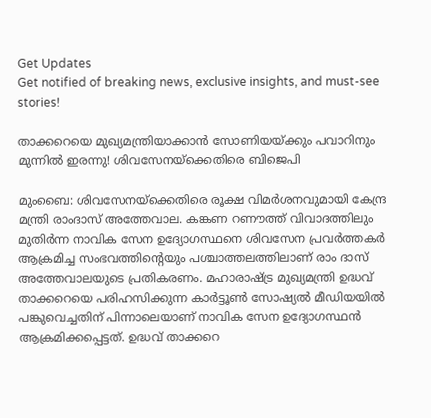Get Updates
Get notified of breaking news, exclusive insights, and must-see stories!

താക്കറെയെ മുഖ്യമന്ത്രിയാക്കാൻ സോണിയയ്ക്കും പവാറിനും മുന്നിൽ ഇരന്നു! ശിവസേനയ്‌ക്കെതിരെ ബിജെപി

മുംബൈ: ശിവസേനയ്‌ക്കെതിരെ രൂക്ഷ വിമര്‍ശനവുമായി കേന്ദ്ര മന്ത്രി രാംദാസ് അത്തേവാല. കങ്കണ റണൗത്ത് വിവാദത്തിലും മുതിര്‍ന്ന നാവിക സേന ഉദ്യോഗസ്ഥനെ ശിവസേന പ്രവര്‍ത്തകര്‍ ആക്രമിച്ച സംഭവത്തിന്റെയും പശ്ചാത്തലത്തിലാണ് രാം ദാസ് അത്തേവാലയുടെ പ്രതികരണം. മഹാരാഷ്ട്ര മുഖ്യമന്ത്രി ഉദ്ധവ് താക്കറെയെ പരിഹസിക്കുന്ന കാര്‍ട്ടൂണ്‍ സോഷ്യല്‍ മീഡിയയില്‍ പങ്കുവെച്ചതിന് പിന്നാലെയാണ് നാവിക സേന ഉദ്യോഗസ്ഥന്‍ ആക്രമിക്കപ്പെട്ടത്. ഉദ്ധവ് താക്കറെ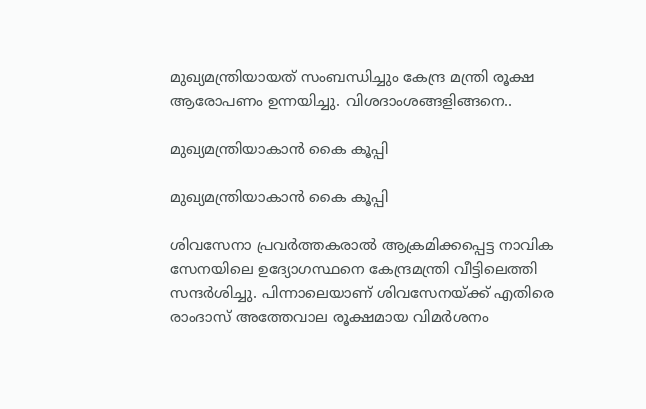മുഖ്യമന്ത്രിയായത് സംബന്ധിച്ചും കേന്ദ്ര മന്ത്രി രൂക്ഷ ആരോപണം ഉന്നയിച്ചു. വിശദാംശങ്ങളിങ്ങനെ..

മുഖ്യമന്ത്രിയാകാൻ കൈ കൂപ്പി

മുഖ്യമന്ത്രിയാകാൻ കൈ കൂപ്പി

ശിവസേനാ പ്രവർത്തകരാൽ ആക്രമിക്കപ്പെട്ട നാവിക സേനയിലെ ഉദ്യോഗസ്ഥനെ കേന്ദ്രമന്ത്രി വീട്ടിലെത്തി സന്ദര്‍ശിച്ചു. പിന്നാലെയാണ് ശിവസേനയ്ക്ക് എതിരെ രാംദാസ് അത്തേവാല രൂക്ഷമായ വിമര്‍ശനം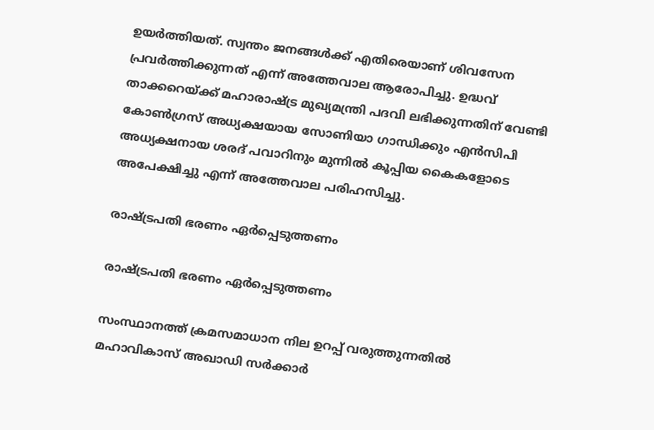ഉയര്‍ത്തിയത്. സ്വന്തം ജനങ്ങള്‍ക്ക് എതിരെയാണ് ശിവസേന പ്രവര്‍ത്തിക്കുന്നത് എന്ന് അത്തേവാല ആരോപിച്ചു. ഉദ്ധവ് താക്കറെയ്ക്ക് മഹാരാഷ്ട്ര മുഖ്യമന്ത്രി പദവി ലഭിക്കുന്നതിന് വേണ്ടി കോണ്‍ഗ്രസ് അധ്യക്ഷയായ സോണിയാ ഗാന്ധിക്കും എന്‍സിപി അധ്യക്ഷനായ ശരദ് പവാറിനും മുന്നില്‍ കൂപ്പിയ കൈകളോടെ അപേക്ഷിച്ചു എന്ന് അത്തേവാല പരിഹസിച്ചു.

രാഷ്ട്രപതി ഭരണം ഏര്‍പ്പെടുത്തണം

രാഷ്ട്രപതി ഭരണം ഏര്‍പ്പെടുത്തണം

സംസ്ഥാനത്ത് ക്രമസമാധാന നില ഉറപ്പ് വരുത്തുന്നതില്‍ മഹാവികാസ് അഖാഡി സര്‍ക്കാര്‍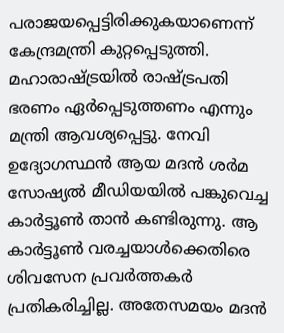പരാജയപ്പെട്ടിരിക്കുകയാണെന്ന് കേന്ദ്രമന്ത്രി കുറ്റപ്പെടുത്തി. മഹാരാഷ്ട്രയില്‍ രാഷ്ട്രപതി ഭരണം ഏര്‍പ്പെടുത്തണം എന്നും മന്ത്രി ആവശ്യപ്പെട്ടു. നേവി ഉദ്യോഗസ്ഥന്‍ ആയ മദന്‍ ശര്‍മ സോഷ്യല്‍ മീഡിയയില്‍ പങ്കുവെച്ച കാര്‍ട്ടൂണ്‍ താന്‍ കണ്ടിരുന്നു. ആ കാര്‍ട്ടൂണ്‍ വരച്ചയാള്‍ക്കെതിരെ ശിവസേന പ്രവര്‍ത്തകര്‍ പ്രതികരിച്ചില്ല. അതേസമയം മദന്‍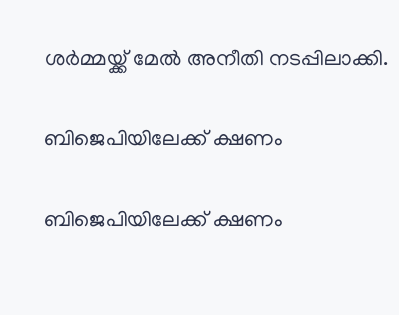ശര്‍മ്മയ്ക്ക് മേല്‍ അനീതി നടപ്പിലാക്കി.

ബിജെപിയിലേക്ക് ക്ഷണം

ബിജെപിയിലേക്ക് ക്ഷണം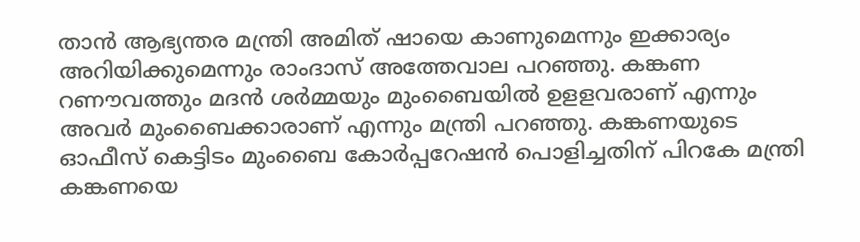താന്‍ ആഭ്യന്തര മന്ത്രി അമിത് ഷായെ കാണുമെന്നും ഇക്കാര്യം അറിയിക്കുമെന്നും രാംദാസ് അത്തേവാല പറഞ്ഞു. കങ്കണ റണൗവത്തും മദന്‍ ശര്‍മ്മയും മുംബൈയില്‍ ഉളളവരാണ് എന്നും അവര്‍ മുംബൈക്കാരാണ് എന്നും മന്ത്രി പറഞ്ഞു. കങ്കണയുടെ ഓഫീസ് കെട്ടിടം മുംബൈ കോര്‍പ്പറേഷന്‍ പൊളിച്ചതിന് പിറകേ മന്ത്രി കങ്കണയെ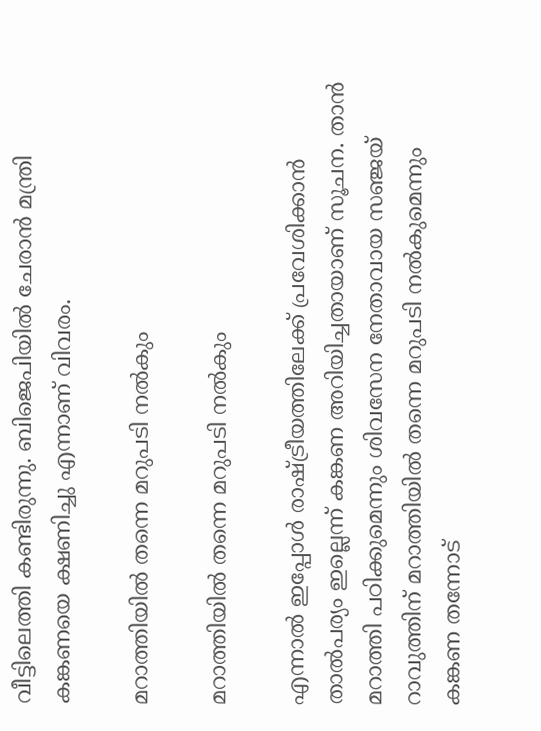വീട്ടിലെത്തി കണ്ടിരുന്നു. ബിജെപിയില്‍ ചേരാന്‍ മന്ത്രി കങ്കണയെ ക്ഷണിച്ചു എന്നാണ് വിവരം.

മറാത്തിയില്‍ തന്നെ മറുപടി നല്‍കും

മറാത്തിയില്‍ തന്നെ മറുപടി നല്‍കും

എന്നാല്‍ ഇപ്പോള്‍ രാഷ്ട്രീയത്തിലേക്ക് പ്രവേശിക്കാന്‍ താല്‍പര്യം ഇല്ലെന്ന് കങ്കണ അറിയിച്ചതായാണ് സൂചന. താന്‍ മറാത്തി പഠിക്കുമെന്നും ശിവസേന നേതാവായ സഞ്ജയ് റാവുത്തിന് മറാത്തിയില്‍ തന്നെ മറുപടി നല്‍കുമെന്നും കങ്കണ തന്നോട്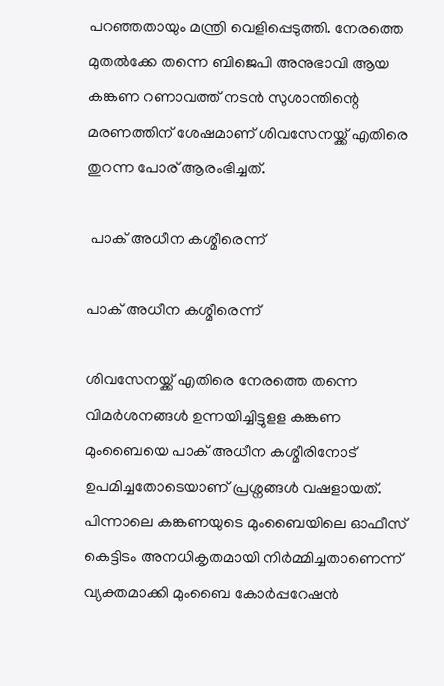പറഞ്ഞതായും മന്ത്രി വെളിപ്പെടുത്തി. നേരത്തെ മുതൽക്കേ തന്നെ ബിജെപി അനുഭാവി ആയ കങ്കണ റണാവത്ത് നടൻ സുശാന്തിന്റെ മരണത്തിന് ശേഷമാണ് ശിവസേനയ്ക്ക് എതിരെ തുറന്ന പോര് ആരംഭിച്ചത്.

 പാക് അധീന കശ്മീരെന്ന്

പാക് അധീന കശ്മീരെന്ന്

ശിവസേനയ്ക്ക് എതിരെ നേരത്തെ തന്നെ വിമർശനങ്ങൾ ഉന്നയിച്ചിട്ടുളള കങ്കണ മുംബൈയെ പാക് അധീന കശ്മീരിനോട് ഉപമിച്ചതോടെയാണ് പ്രശ്നങ്ങൾ വഷളായത്. പിന്നാലെ കങ്കണയുടെ മുംബൈയിലെ ഓഫീസ് കെട്ടിടം അനധികൃതമായി നിര്‍മ്മിച്ചതാണെന്ന് വ്യക്തമാക്കി മുംബൈ കോര്‍പ്പറേഷന്‍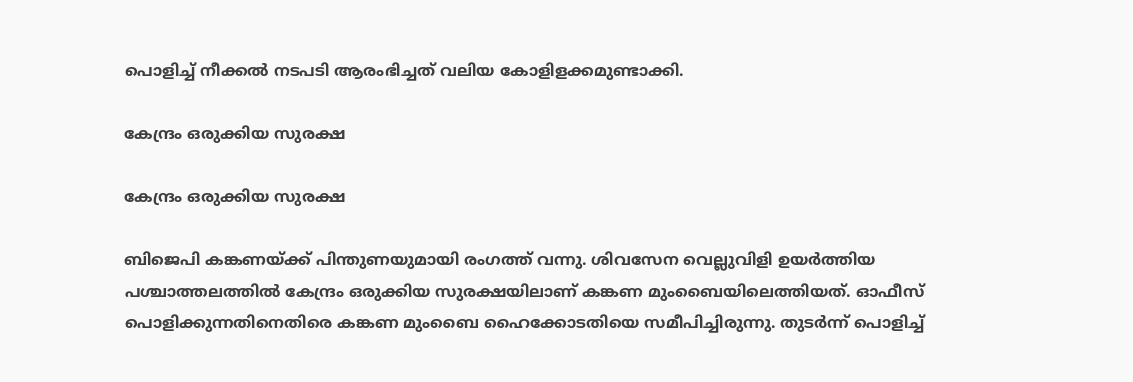പൊളിച്ച് നീക്കല്‍ നടപടി ആരംഭിച്ചത് വലിയ കോളിളക്കമുണ്ടാക്കി.

കേന്ദ്രം ഒരുക്കിയ സുരക്ഷ

കേന്ദ്രം ഒരുക്കിയ സുരക്ഷ

ബിജെപി കങ്കണയ്ക്ക് പിന്തുണയുമായി രംഗത്ത് വന്നു. ശിവസേന വെല്ലുവിളി ഉയർത്തിയ പശ്ചാത്തലത്തിൽ കേന്ദ്രം ഒരുക്കിയ സുരക്ഷയിലാണ് കങ്കണ മുംബൈയിലെത്തിയത്. ഓഫീസ് പൊളിക്കുന്നതിനെതിരെ കങ്കണ മുംബൈ ഹൈക്കോടതിയെ സമീപിച്ചിരുന്നു. തുടര്‍ന്ന് പൊളിച്ച്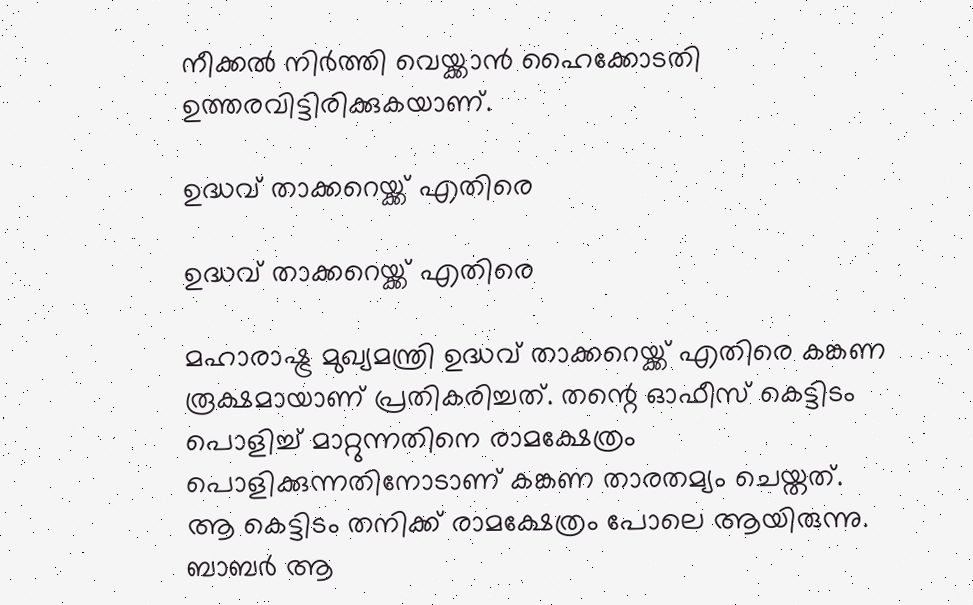നീക്കല്‍ നിര്‍ത്തി വെയ്ക്കാന്‍ ഹൈക്കോടതി ഉത്തരവിട്ടിരിക്കുകയാണ്.

ഉദ്ധവ് താക്കറെയ്ക്ക് എതിരെ

ഉദ്ധവ് താക്കറെയ്ക്ക് എതിരെ

മഹാരാഷ്ട്ര മുഖ്യമന്ത്രി ഉദ്ധവ് താക്കറെയ്ക്ക് എതിരെ കങ്കണ രൂക്ഷമായാണ് പ്രതികരിച്ചത്. തന്റെ ഓഫീസ് കെട്ടിടം പൊളിച്ച് മാറ്റുന്നതിനെ രാമക്ഷേത്രം പൊളിക്കുന്നതിനോടാണ് കങ്കണ താരതമ്യം ചെയ്തത്. ആ കെട്ടിടം തനിക്ക് രാമക്ഷേത്രം പോലെ ആയിരുന്നു. ബാബര്‍ ആ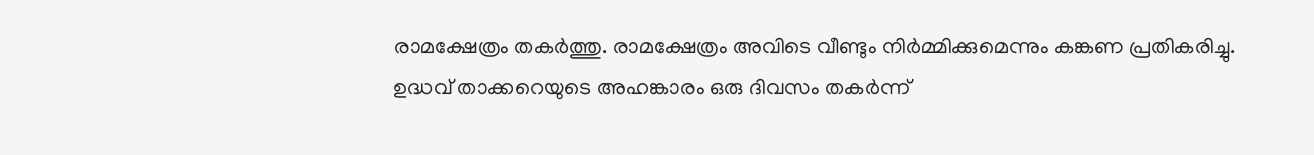രാമക്ഷേത്രം തകര്‍ത്തു. രാമക്ഷേത്രം അവിടെ വീണ്ടും നിര്‍മ്മിക്കുമെന്നും കങ്കണ പ്രതികരിച്ചു. ഉദ്ധവ് താക്കറെയുടെ അഹങ്കാരം ഒരു ദിവസം തകര്‍ന്ന്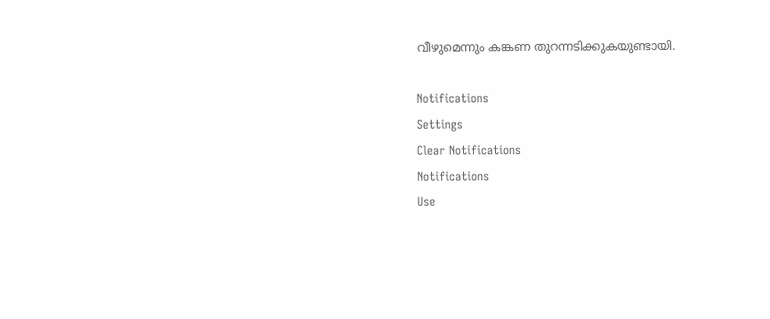വീഴുമെന്നും കങ്കണ തുറന്നടിക്കുകയുണ്ടായി.

Notifications
Settings
Clear Notifications
Notifications
Use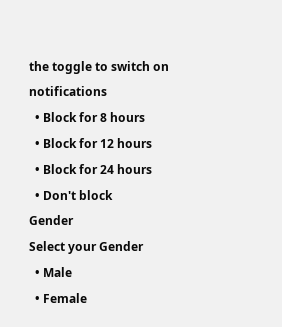the toggle to switch on notifications
  • Block for 8 hours
  • Block for 12 hours
  • Block for 24 hours
  • Don't block
Gender
Select your Gender
  • Male
  • Female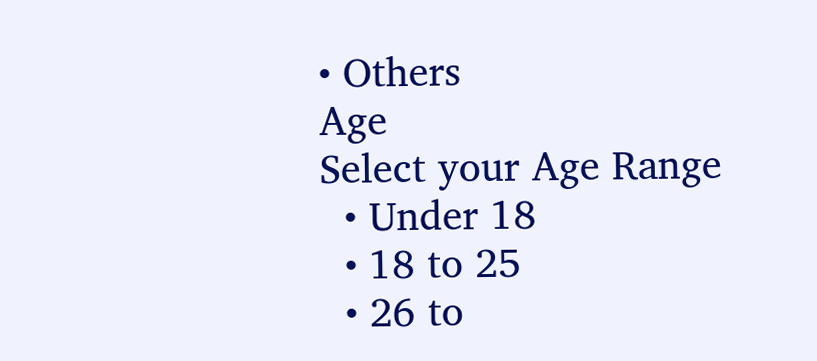• Others
Age
Select your Age Range
  • Under 18
  • 18 to 25
  • 26 to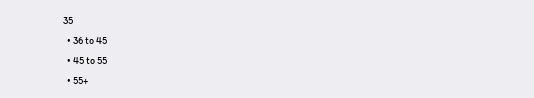35
  • 36 to 45
  • 45 to 55
  • 55+